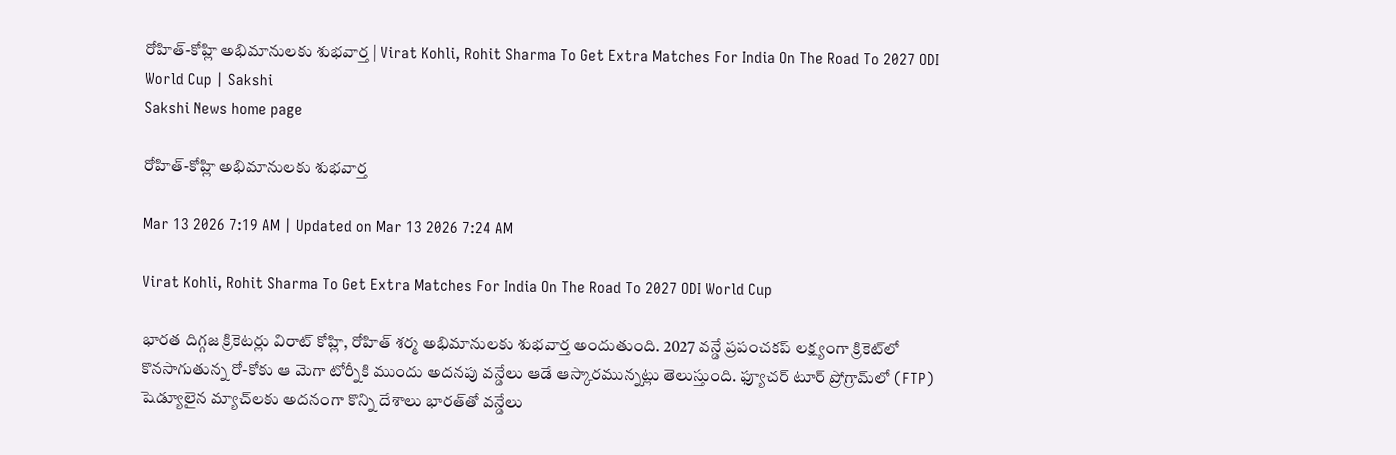రోహిత్‌-కోహ్లి అభిమానులకు శుభవార్త | Virat Kohli, Rohit Sharma To Get Extra Matches For India On The Road To 2027 ODI World Cup | Sakshi
Sakshi News home page

రోహిత్‌-కోహ్లి అభిమానులకు శుభవార్త

Mar 13 2026 7:19 AM | Updated on Mar 13 2026 7:24 AM

Virat Kohli, Rohit Sharma To Get Extra Matches For India On The Road To 2027 ODI World Cup

భారత దిగ్గజ క్రికెటర్లు విరాట్‌ కోహ్లి, రోహిత్‌ శర్మ అభిమానులకు శుభవార్త అందుతుంది. 2027 వన్డే ప్రపంచకప్‌ లక్ష్యంగా క్రికెట్‌లో కొనసాగుతున్న రో-కోకు ఆ మెగా టోర్నీకి ముందు అదనపు వన్డేలు ఆడే ఆస్కారమున్నట్లు తెలుస్తుంది. ఫ్యూచర్‌ టూర్‌ ప్రోగ్రామ్‌లో (FTP) షెడ్యూలైన మ్యాచ్‌లకు అదనంగా కొన్ని దేశాలు భారత్‌తో వన్డేలు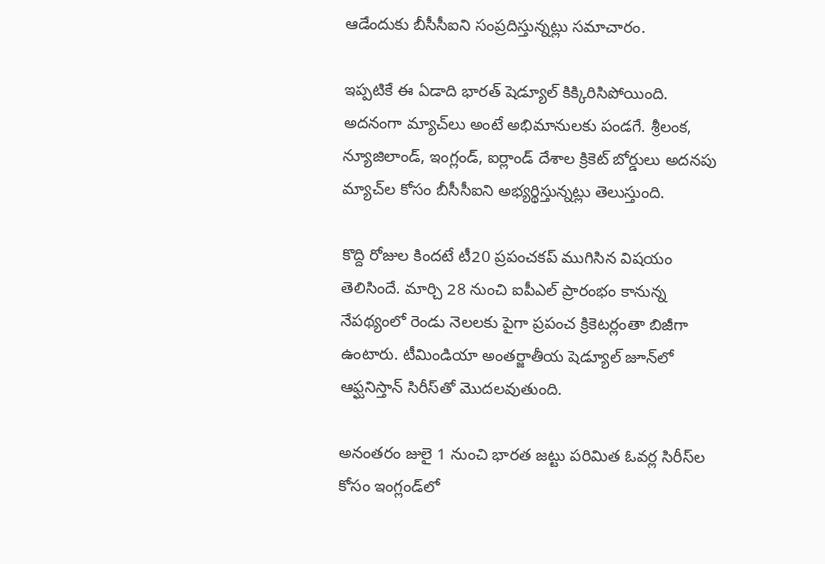ఆడేందుకు బీసీసీఐని సంప్రదిస్తున్నట్లు సమాచారం.

ఇప్పటికే ఈ ఏడాది భారత్‌ షెడ్యూల్‌ కిక్కిరిసిపోయింది. అదనంగా మ్యాచ్‌లు అంటే అభిమానులకు పండగే. శ్రీలంక, న్యూజిలాండ్‌, ఇంగ్లండ్‌, ఐర్లాండ్‌ దేశాల క్రికెట్‌ బోర్డులు అదనపు మ్యాచ్‌ల కోసం బీసీసీఐని అభ్యర్థిస్తున్నట్లు తెలుస్తుంది.

కొద్ది రోజుల కిందటే టీ20 ప్రపంచకప్‌ ముగిసిన విషయం తెలిసిందే. మార్చి 28 నుంచి ఐపీఎల్‌ ప్రారంభం కానున్న నేపథ్యంలో రెండు నెలలకు పైగా ప్రపంచ క్రికెటర్లంతా బిజీగా ఉంటారు. టీమిండియా అంతర్జాతీయ షెడ్యూల్‌ జూన్‌లో ఆఫ్ఘనిస్తాన్‌ సిరీస్‌తో మొదలవుతుంది.

అనంతరం జులై 1 నుంచి భారత జట్టు పరిమిత ఓవర్ల సిరీస్‌ల కోసం ఇంగ్లండ్‌లో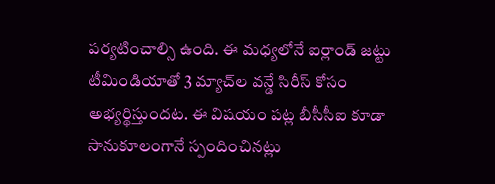పర్యటించాల్సి ఉంది. ఈ మధ్యలోనే ఐర్లాండ్‌ జట్టు టీమిండియాతో 3 మ్యాచ్‌ల వన్డే సిరీస్‌ కోసం అభ్యర్థిస్తుందట. ఈ విషయం పట్ల బీసీసీఐ కూడా సానుకూలంగానే స్పందించినట్లు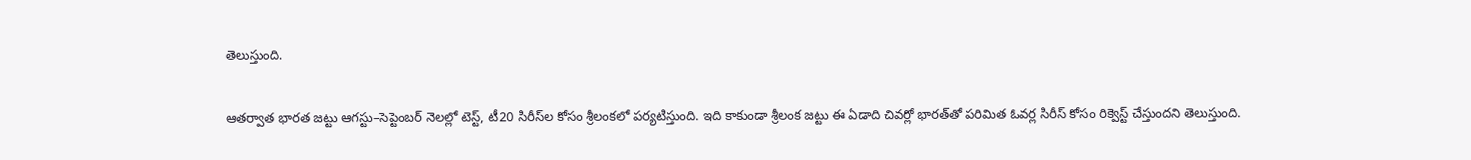తెలుస్తుంది.

ఆతర్వాత భారత జట్టు ఆగస్టు–సెప్టెంబర్ నెలల్లో టెస్ట్‌, టీ20 సిరీస్‌ల కోసం శ్రీలంకలో పర్యటిస్తుంది. ఇది కాకుండా శ్రీలంక జట్టు ఈ ఏడాది చివర్లో భారత్‌తో పరిమిత ఓవర్ల సిరీస్‌ కోసం రిక్వెస్ట్‌ చేస్తుందని తెలుస్తుంది.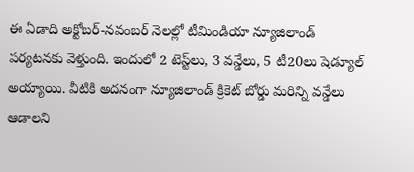ఈ ఏడాది అక్టోబర్‌-నవంబర్‌ నెలల్లో టీమిండియా న్యూజిలాండ్‌ పర్యటనకు వెళ్తుంది. ఇందులో 2 టెస్ట్‌లు, 3 వన్డేలు, 5 టీ20లు షెడ్యూల్‌ అయ్యాయి. వీటికి అదనంగా న్యూజిలాండ్‌ క్రికెట్‌ బోర్డు మరిన్ని వన్డేలు ఆడాలని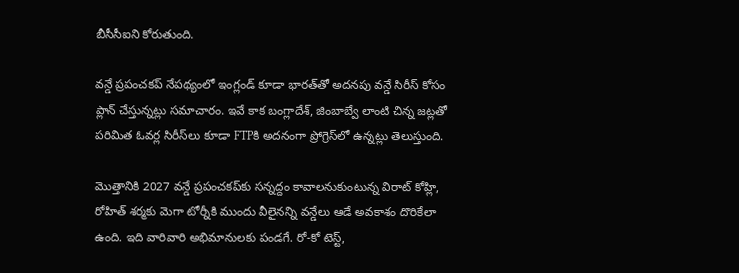బీసీసీఐని కోరుతుంది.

వన్డే ప్రపంచకప్‌ నేపథ్యంలో ఇంగ్లండ్‌ కూడా భారత్‌తో అదనపు వన్డే సిరీస్‌ కోసం ప్లాన్‌ చేస్తున్నట్లు సమాచారం. ఇవే కాక బంగ్లాదేశ్‌, జింబాబ్వే లాంటి చిన్న జట్లతో పరిమిత ఓవర్ల సిరీస్‌లు కూడా FTPకి అదనంగా ప్రోగ్రెస్‌లో ఉన్నట్లు తెలుస్తుంది.

మొత్తానికి 2027 వన్డే ప్రపంచకప్‌కు సన్నద్దం కావాలనుకుంటున్న విరాట్‌ కోహ్లి, రోహిత్‌ శర్మకు మెగా టోర్నీకి ముందు వీలైనన్ని వన్డేలు ఆడే అవకాశం దొరికేలా ఉంది. ఇది వారివారి అభిమానులకు పండగే. రో-కో టెస్ట్‌,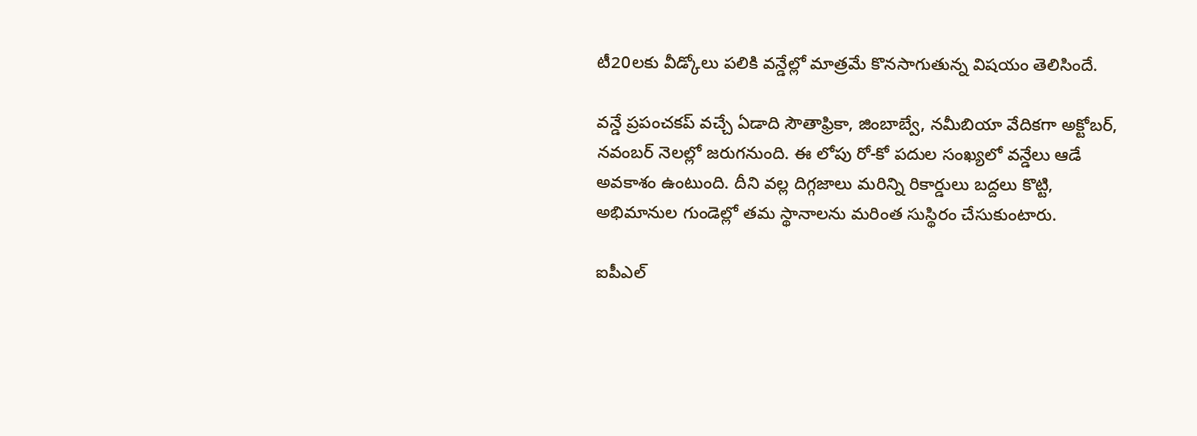టీ20లకు వీడ్కోలు పలికి వన్డేల్లో మాత్రమే కొనసాగుతున్న విషయం తెలిసిందే.

వన్డే ప్రపంచకప్‌ వచ్చే ఏడాది సౌతాఫ్రికా, జింబాబ్వే, నమీబియా వేదికగా అక్టోబర్‌, నవంబర్‌ నెలల్లో జరుగనుంది. ఈ లోపు రో-కో పదుల సంఖ్యలో వన్డేలు ఆడే అవకాశం ఉంటుంది. దీని వల్ల దిగ్గజాలు మరిన్ని రికార్డులు బద్దలు కొట్టి, అభిమానుల గుండెల్లో తమ స్థానాలను మరింత సుస్థిరం చేసుకుంటారు.

ఐపీఎల్‌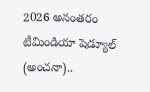2026 అనంతరం టీమిండియా షెడ్యూల్‌ (అంచనా)..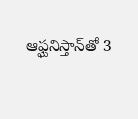ఆఫ్ఘనిస్తాన్‌తో 3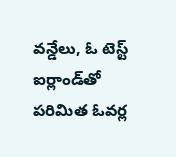వన్డేలు, ఓ టెస్ట్‌
ఐర్లాండ్‌తో పరిమిత ఓవర్ల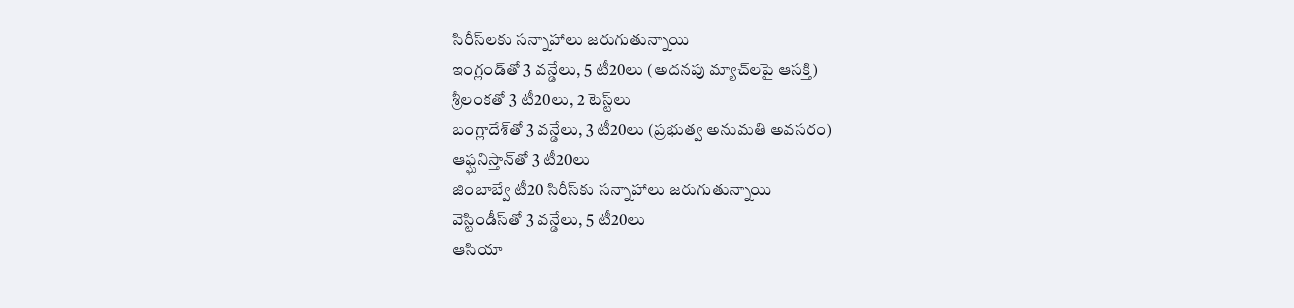సిరీస్‌లకు సన్నాహాలు జరుగుతున్నాయి
ఇంగ్లండ్‌తో 3 వన్డేలు, 5 టీ20లు (అదనపు మ్యాచ్‌లపై ఆసక్తి)
శ్రీలంకతో 3 టీ20లు, 2 టెస్ట్‌లు
బంగ్లాదేశ్‌తో 3 వన్డేలు, 3 టీ20లు (ప్రభుత్వ అనుమతి అవసరం)
ఆఫ్ఘనిస్తాన్‌తో 3 టీ20లు
జింబాబ్వే టీ20 సిరీస్‌కు సన్నాహాలు జరుగుతున్నాయి
వెస్టిండీస్‌తో 3 వన్డేలు, 5 టీ20లు
ఆసియా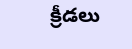క్రీడలు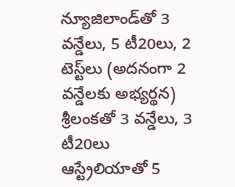న్యూజిలాండ్‌తో 3 వన్డేలు, 5 టీ20లు, 2 టెస్ట్‌లు (అదనంగా 2 వన్డేలకు అభ్యర్థన)
శ్రీలంకతో 3 వన్డేలు, 3 టీ20లు
ఆస్ట్రేలియాతో 5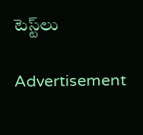టెస్ట్‌లు

Advertisement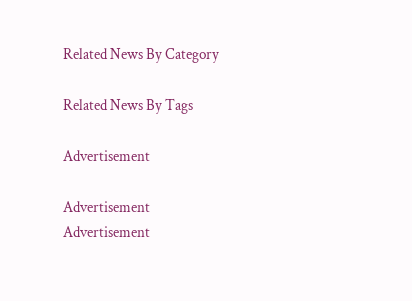Related News By Category

Related News By Tags

Advertisement

Advertisement
Advertisement